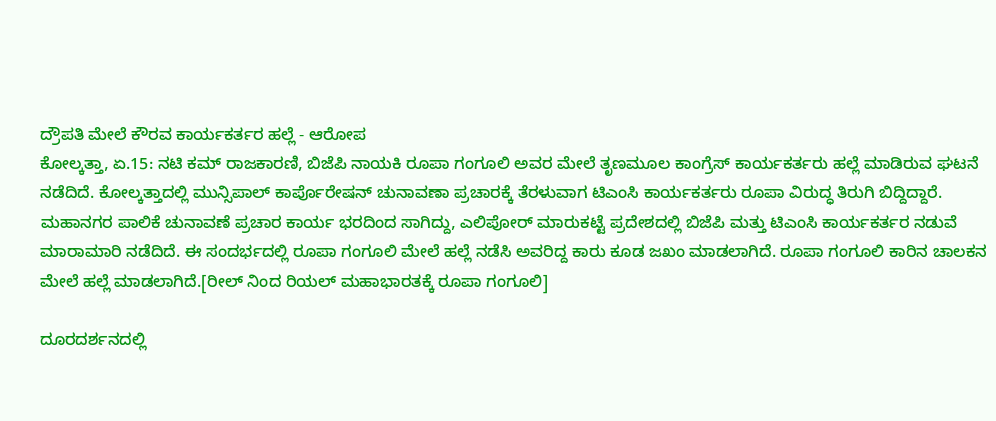ದ್ರೌಪತಿ ಮೇಲೆ ಕೌರವ ಕಾರ್ಯಕರ್ತರ ಹಲ್ಲೆ - ಆರೋಪ
ಕೋಲ್ಕತ್ತಾ, ಏ.15: ನಟಿ ಕಮ್ ರಾಜಕಾರಣಿ, ಬಿಜೆಪಿ ನಾಯಕಿ ರೂಪಾ ಗಂಗೂಲಿ ಅವರ ಮೇಲೆ ತೃಣಮೂಲ ಕಾಂಗ್ರೆಸ್ ಕಾರ್ಯಕರ್ತರು ಹಲ್ಲೆ ಮಾಡಿರುವ ಘಟನೆ ನಡೆದಿದೆ. ಕೋಲ್ಕತ್ತಾದಲ್ಲಿ ಮುನ್ಸಿಪಾಲ್ ಕಾರ್ಪೊರೇಷನ್ ಚುನಾವಣಾ ಪ್ರಚಾರಕ್ಕೆ ತೆರಳುವಾಗ ಟಿಎಂಸಿ ಕಾರ್ಯಕರ್ತರು ರೂಪಾ ವಿರುದ್ಧ ತಿರುಗಿ ಬಿದ್ದಿದ್ದಾರೆ.
ಮಹಾನಗರ ಪಾಲಿಕೆ ಚುನಾವಣೆ ಪ್ರಚಾರ ಕಾರ್ಯ ಭರದಿಂದ ಸಾಗಿದ್ದು, ಎಲಿಪೋರ್ ಮಾರುಕಟ್ಟೆ ಪ್ರದೇಶದಲ್ಲಿ ಬಿಜೆಪಿ ಮತ್ತು ಟಿಎಂಸಿ ಕಾರ್ಯಕರ್ತರ ನಡುವೆ ಮಾರಾಮಾರಿ ನಡೆದಿದೆ. ಈ ಸಂದರ್ಭದಲ್ಲಿ ರೂಪಾ ಗಂಗೂಲಿ ಮೇಲೆ ಹಲ್ಲೆ ನಡೆಸಿ ಅವರಿದ್ದ ಕಾರು ಕೂಡ ಜಖಂ ಮಾಡಲಾಗಿದೆ. ರೂಪಾ ಗಂಗೂಲಿ ಕಾರಿನ ಚಾಲಕನ ಮೇಲೆ ಹಲ್ಲೆ ಮಾಡಲಾಗಿದೆ.[ರೀಲ್ ನಿಂದ ರಿಯಲ್ ಮಹಾಭಾರತಕ್ಕೆ ರೂಪಾ ಗಂಗೂಲಿ]

ದೂರದರ್ಶನದಲ್ಲಿ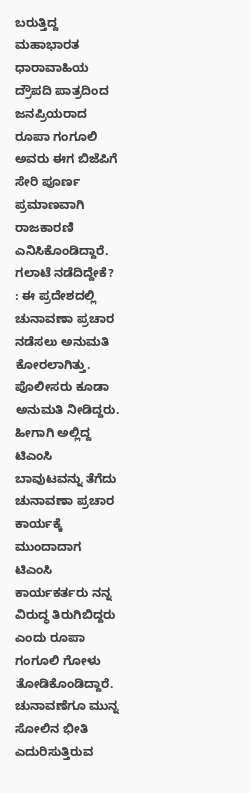ಬರುತ್ತಿದ್ದ ಮಹಾಭಾರತ ಧಾರಾವಾಹಿಯ ದ್ರೌಪದಿ ಪಾತ್ರದಿಂದ ಜನಪ್ರಿಯರಾದ ರೂಪಾ ಗಂಗೂಲಿ ಅವರು ಈಗ ಬಿಜೆಪಿಗೆ ಸೇರಿ ಪೂರ್ಣ ಪ್ರಮಾಣವಾಗಿ ರಾಜಕಾರಣಿ ಎನಿಸಿಕೊಂಡಿದ್ದಾರೆ.
ಗಲಾಟೆ ನಡೆದಿದ್ದೇಕೆ? : ಈ ಪ್ರದೇಶದಲ್ಲಿ ಚುನಾವಣಾ ಪ್ರಚಾರ ನಡೆಸಲು ಅನುಮತಿ ಕೋರಲಾಗಿತ್ತು. ಪೊಲೀಸರು ಕೂಡಾ ಅನುಮತಿ ನೀಡಿದ್ದರು. ಹೀಗಾಗಿ ಅಲ್ಲಿದ್ದ ಟಿಎಂಸಿ ಬಾವುಟವನ್ನು ತೆಗೆದು ಚುನಾವಣಾ ಪ್ರಚಾರ ಕಾರ್ಯಕ್ಕೆ ಮುಂದಾದಾಗ ಟಿಎಂಸಿ ಕಾರ್ಯಕರ್ತರು ನನ್ನ ವಿರುದ್ಧ ತಿರುಗಿಬಿದ್ದರು ಎಂದು ರೂಪಾ ಗಂಗೂಲಿ ಗೋಳು ತೋಡಿಕೊಂಡಿದ್ದಾರೆ. ಚುನಾವಣೆಗೂ ಮುನ್ನ ಸೋಲಿನ ಭೀತಿ ಎದುರಿಸುತ್ತಿರುವ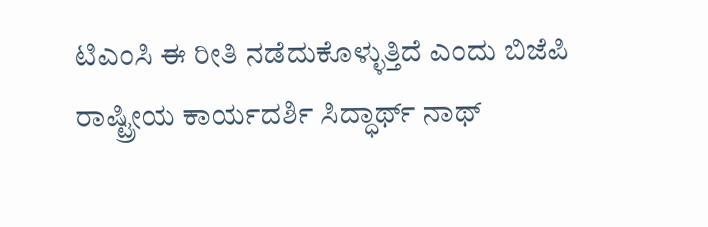ಟಿಎಂಸಿ ಈ ರೀತಿ ನಡೆದುಕೊಳ್ಳುತ್ತಿದೆ ಎಂದು ಬಿಜೆಪಿ ರಾಷ್ಟ್ರೀಯ ಕಾರ್ಯದರ್ಶಿ ಸಿದ್ಧಾರ್ಥ್ ನಾಥ್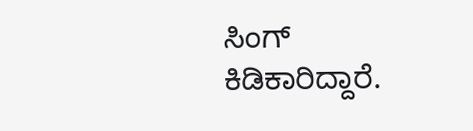ಸಿಂಗ್ ಕಿಡಿಕಾರಿದ್ದಾರೆ.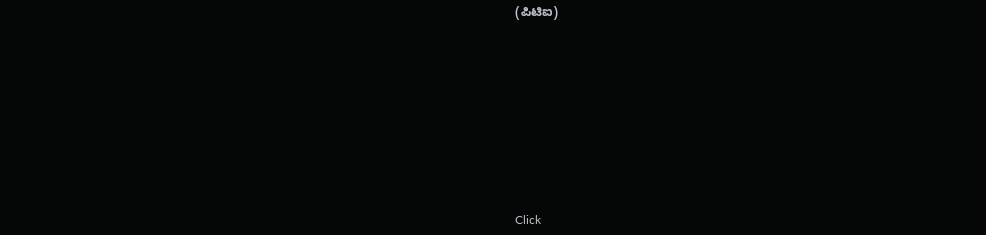(ಪಿಟಿಐ)












Click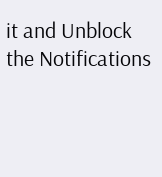it and Unblock the Notifications